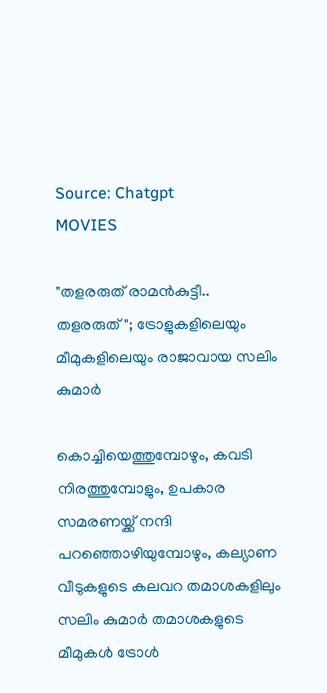Source: Chatgpt
MOVIES

"തളരരുത് രാമൻകുട്ടീ.. തളരരുത്"; ട്രോളുകളിലെയും മീമുകളിലെയും രാജാവായ സലിം കുമാർ

കൊച്ചിയെത്തുമ്പോഴും, കവടി നിരത്തുമ്പോളും, ഉപകാര സമരണയ്ക്ക് നന്ദി പറഞ്ഞൊഴിയുമ്പോഴും, കല്യാണ വീടുകളുടെ കലവറ തമാശകളിലും സലിം കുമാർ തമാശകളുടെ മീമുകൾ ട്രോൾ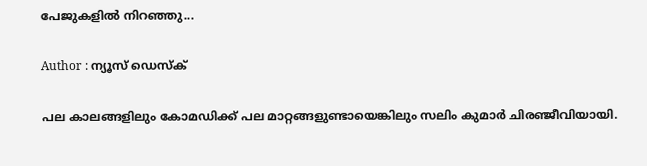പേജുകളിൽ നിറഞ്ഞു...

Author : ന്യൂസ് ഡെസ്ക്

പല കാലങ്ങളിലും കോമഡിക്ക് പല മാറ്റങ്ങളുണ്ടായെങ്കിലും സലിം കുമാർ ചിരഞ്ജീവിയായി.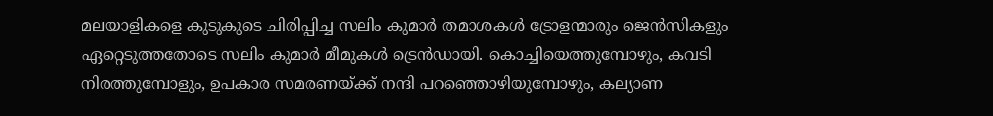മലയാളികളെ കുടുകുടെ ചിരിപ്പിച്ച സലിം കുമാർ തമാശകൾ ട്രോളന്മാരും ജെൻസികളും ഏറ്റെടുത്തതോടെ സലിം കുമാർ മീമുകൾ ട്രെൻഡായി. കൊച്ചിയെത്തുമ്പോഴും, കവടി നിരത്തുമ്പോളും, ഉപകാര സമരണയ്ക്ക് നന്ദി പറഞ്ഞൊഴിയുമ്പോഴും, കല്യാണ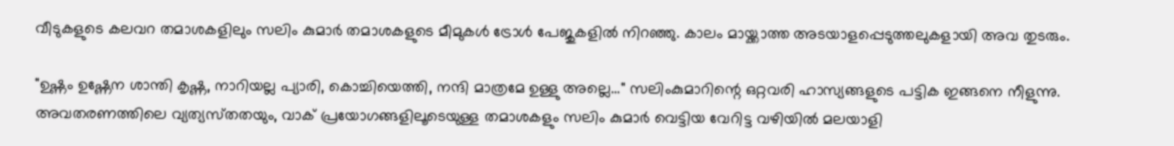വീടുകളുടെ കലവറ തമാശകളിലും സലിം കുമാർ തമാശകളുടെ മീമുകൾ ട്രോൾ പേജുകളിൽ നിറഞ്ഞു. കാലം മായ്ക്കാത്ത അടയാളപ്പെടുത്തലുകളായി അവ തുടരും.

"ഉഷ്ണം ഉഷ്ണേന ശാന്തി കൃഷ്ണ, നാറിയല്ല പ്യാരി, കൊച്ചിയെത്തി, നന്ദി മാത്രമേ ഉള്ളു അല്ലെ..." സലിംകുമാറിന്റെ ഒറ്റവരി ഹാസ്യങ്ങളുടെ പട്ടിക ഇങ്ങനെ നീളുന്നു. അവതരണത്തിലെ വ്യത്യസ്‍തതയും, വാക് പ്രയോഗങ്ങളിലൂടെയുള്ള തമാശകളും സലിം കുമാർ വെട്ടിയ വേറിട്ട വഴിയിൽ മലയാളി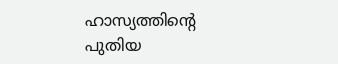ഹാസ്യത്തിൻ്റെ പുതിയ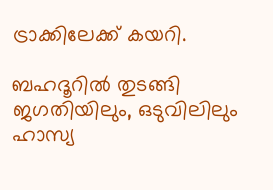ട്രാക്കിലേക്ക് കയറി.

ബഹദൂറിൽ തുടങ്ങി ജഗതിയിലും, ഒടുവിലിലും ഹാസ്യ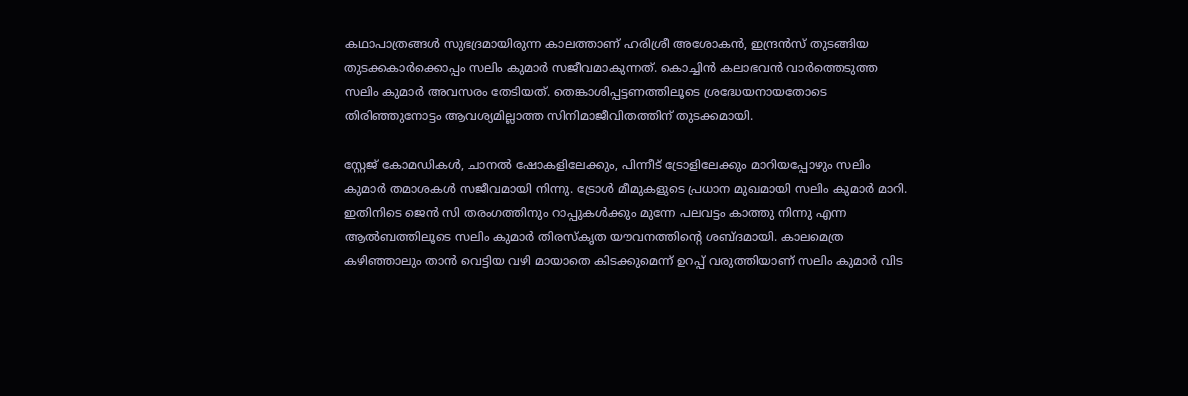കഥാപാത്രങ്ങൾ സുഭദ്രമായിരുന്ന കാലത്താണ് ഹരിശ്രീ അശോകൻ, ഇന്ദ്രൻസ് തുടങ്ങിയ തുടക്കകാർക്കൊപ്പം സലിം കുമാർ സജീവമാകുന്നത്. കൊച്ചിൻ കലാഭവൻ വാർത്തെടുത്ത സലിം കുമാർ അവസരം തേടിയത്. തെങ്കാശിപ്പട്ടണത്തിലൂടെ ശ്രദ്ധേയനായതോടെ തിരിഞ്ഞുനോട്ടം ആവശ്യമില്ലാത്ത സിനിമാജീവിതത്തിന് തുടക്കമായി.

സ്റ്റേജ് കോമഡികൾ, ചാനൽ ഷോകളിലേക്കും, പിന്നീട് ട്രോളിലേക്കും മാറിയപ്പോഴും സലിം കുമാർ തമാശകൾ സജീവമായി നിന്നു. ട്രോൾ മീമുകളുടെ പ്രധാന മുഖമായി സലിം കുമാർ മാറി. ഇതിനിടെ ജെൻ സി തരംഗത്തിനും റാപ്പുകൾക്കും മുന്നേ പലവട്ടം കാത്തു നിന്നു എന്ന ആൽബത്തിലൂടെ സലിം കുമാർ തിരസ്കൃത യൗവനത്തിന്റെ ശബ്ദമായി. കാലമെത്ര കഴിഞ്ഞാലും താൻ വെട്ടിയ വഴി മായാതെ കിടക്കുമെന്ന് ഉറപ്പ് വരുത്തിയാണ് സലിം കുമാർ വിട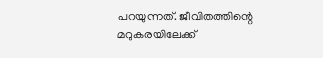പറയുന്നത്. ജീവിതത്തിന്റെ മറുകരയിലേക്ക്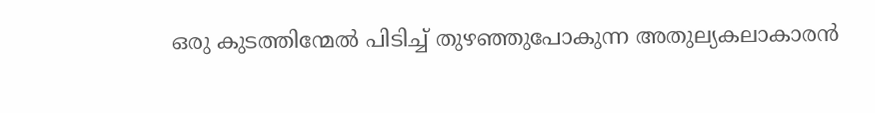ഒരു കുടത്തിന്മേൽ പിടിച്ച് തുഴഞ്ഞുപോകുന്ന അതുല്യകലാകാരൻ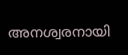അനശ്വരനായി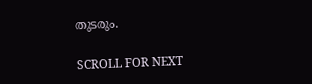തുടരും.

SCROLL FOR NEXT